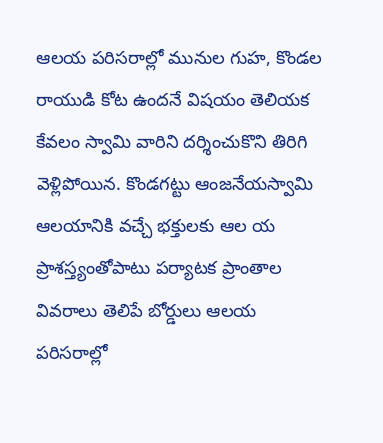ఆలయ పరిసరాల్లో మునుల గుహ, కొండల రాయుడి కోట ఉందనే విషయం తెలియక కేవలం స్వామి వారిని దర్శించుకొని తిరిగి వెళ్లిపోయిన. కొండగట్టు ఆంజనేయస్వామి ఆలయానికి వచ్చే భక్తులకు ఆల య ప్రాశస్త్యంతోపాటు పర్యాటక ప్రాంతాల వివరాలు తెలిపే బోర్డులు ఆలయ పరిసరాల్లో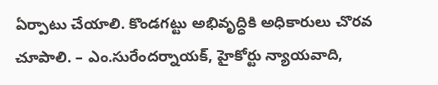ఏర్పాటు చేయాలి. కొండగట్టు అభివృద్ధికి అధికారులు చొరవ చూపాలి. – ఎం.సురేందర్నాయక్, హైకోర్టు న్యాయవాది,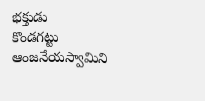భక్తుడు
కొండగట్టు ఆంజనేయస్వామిని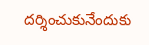దర్శించుకునేందుకు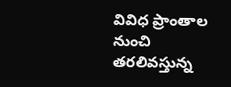వివిధ ప్రాంతాల నుంచి తరలివస్తున్న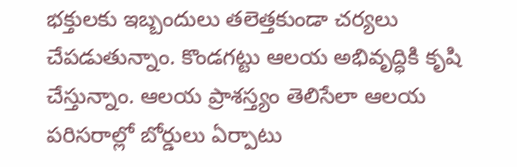భక్తులకు ఇబ్బందులు తలెత్తకుండా చర్యలు చేపడుతున్నాం. కొండగట్టు ఆలయ అభివృద్ధికి కృషి చేస్తున్నాం. ఆలయ ప్రాశస్త్యం తెలిసేలా ఆలయ పరిసరాల్లో బోర్డులు ఏర్పాటు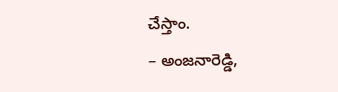చేస్తాం.
– అంజనారెడ్డి,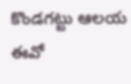కొండగట్టు ఆలయ ఈవో